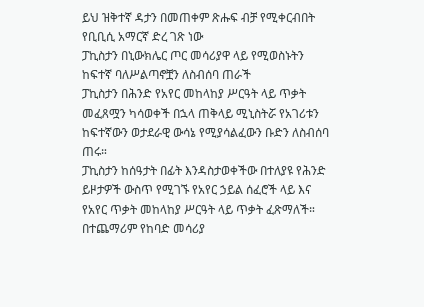ይህ ዝቅተኛ ዳታን በመጠቀም ጽሑፍ ብቻ የሚቀርብበት የቢቢሲ አማርኛ ድረ ገጽ ነው
ፓኪስታን በኒውክሌር ጦር መሳሪያዋ ላይ የሚወስኑትን ከፍተኛ ባለሥልጣኖቿን ለስብሰባ ጠራች
ፓኪስታን በሕንድ የአየር መከላከያ ሥርዓት ላይ ጥቃት መፈጸሟን ካሳወቀች በኋላ ጠቅላይ ሚኒስትሯ የአገሪቱን ከፍተኛውን ወታደራዊ ውሳኔ የሚያሳልፈውን ቡድን ለስብሰባ ጠሩ።
ፓኪስታን ከሰዓታት በፊት እንዳስታወቀችው በተለያዩ የሕንድ ይዞታዎች ውስጥ የሚገኙ የአየር ኃይል ሰፈሮች ላይ እና የአየር ጥቃት መከላከያ ሥርዓት ላይ ጥቃት ፈጽማለች። በተጨማሪም የከባድ መሳሪያ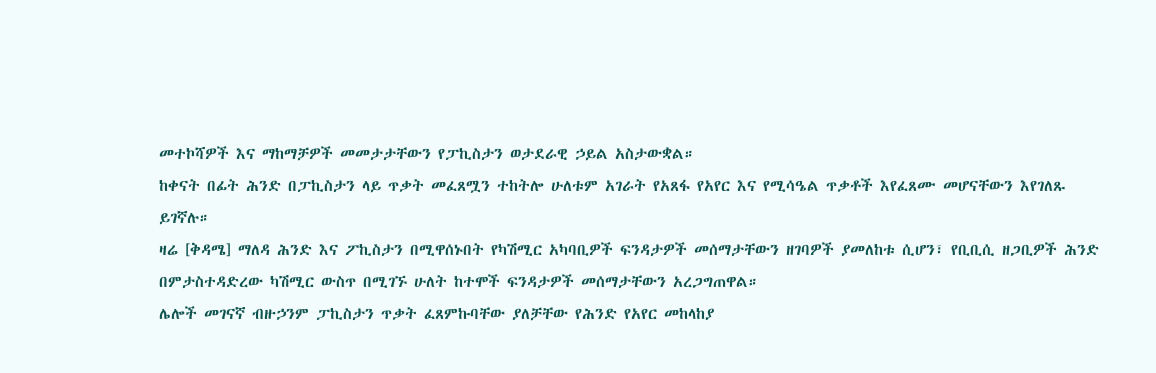መተኮሻዎች እና ማከማቻዎች መመታታቸውን የፓኪስታን ወታደራዊ ኃይል አስታውቋል።
ከቀናት በፊት ሕንድ በፓኪስታን ላይ ጥቃት መፈጸሟን ተከትሎ ሁለቱም አገራት የአጸፋ የአየር እና የሚሳዔል ጥቃቶች እየፈጸሙ መሆናቸውን እየገለጹ ይገኛሉ።
ዛሬ [ቅዳሜ] ማለዳ ሕንድ እና ፖኪስታን በሚዋሰኑበት የካሽሚር አካባቢዎች ፍንዳታዎች መሰማታቸውን ዘገባዎች ያመለከቱ ሲሆን፣ የቢቢሲ ዘጋቢዎች ሕንድ በምታስተዳድረው ካሽሚር ውስጥ በሚገኙ ሁለት ከተሞች ፍንዳታዎች መሰማታቸውን አረጋግጠዋል።
ሌሎች መገናኛ ብዙኃንም ፓኪስታን ጥቃት ፈጸምኩባቸው ያለቻቸው የሕንድ የአየር መከላከያ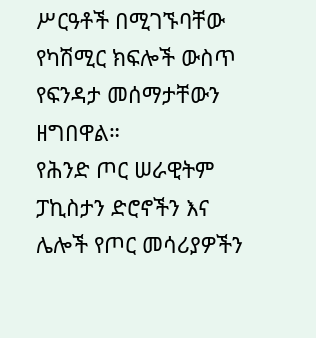ሥርዓቶች በሚገኙባቸው የካሽሚር ክፍሎች ውስጥ የፍንዳታ መሰማታቸውን ዘግበዋል።
የሕንድ ጦር ሠራዊትም ፓኪስታን ድሮኖችን እና ሌሎች የጦር መሳሪያዎችን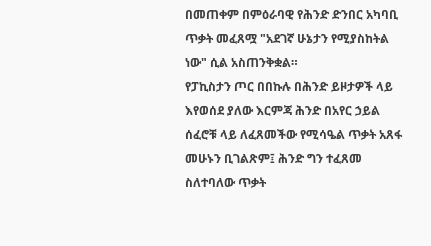በመጠቀም በምዕራባዊ የሕንድ ድንበር አካባቢ ጥቃት መፈጸሟ "አደገኛ ሁኔታን የሚያስከትል ነው" ሲል አስጠንቅቋል።
የፓኪስታን ጦር በበኩሉ በሕንድ ይዞታዎች ላይ እየወሰደ ያለው እርምጃ ሕንድ በአየር ኃይል ሰፈሮቹ ላይ ለፈጸመችው የሚሳዔል ጥቃት አጸፋ መሁኑን ቢገልጽም፤ ሕንድ ግን ተፈጸመ ስለተባለው ጥቃት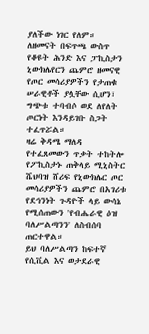ያለችው ነገር የለም።
ለዘመናት በፍጥጫ ውስጥ የቆዩት ሕንድ እና ፓኪስታን ኒውክሌየርን ጨምሮ ዘመናዊ የጦር መሳሪያዎችን የታጠቁ ሠራዊቶች ያሏቸው ሲሆን፣ ግጭቱ ተባብሶ ወደ ለየለት ጦርነት እንዳይገቡ ስጋት ተፈጥሯል።
ዛሬ ቅዳሜ ማለዳ የተፈጸመውን ጥቃት ተከትሎ የፖኪስታኑ ጠቅላይ ሚኒስትር ሼህባዝ ሸሪፍ የኒውክሌር ጦር መሳሪያዎችን ጨምሮ በአገሪቱ የደኅንነት ጉዳዮች ላይ ውሳኔ የሚሰጠውን 'የብሔራዊ ዕዝ ባለሥልጣንን' ለስብሰባ ጠርተዋል።
ይህ ባለሥልጣን ከፍተኛ የሲቪል እና ወታደራዊ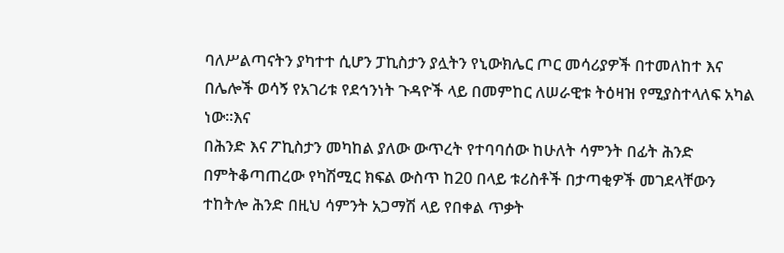ባለሥልጣናትን ያካተተ ሲሆን ፓኪስታን ያሏትን የኒውክሌር ጦር መሳሪያዎች በተመለከተ እና በሌሎች ወሳኝ የአገሪቱ የደኅንነት ጉዳዮች ላይ በመምከር ለሠራዊቱ ትዕዛዝ የሚያስተላለፍ አካል ነው።እና
በሕንድ እና ፖኪስታን መካከል ያለው ውጥረት የተባባሰው ከሁለት ሳምንት በፊት ሕንድ በምትቆጣጠረው የካሽሚር ክፍል ውስጥ ከ20 በላይ ቱሪስቶች በታጣቂዎች መገደላቸውን ተከትሎ ሕንድ በዚህ ሳምንት አጋማሽ ላይ የበቀል ጥቃት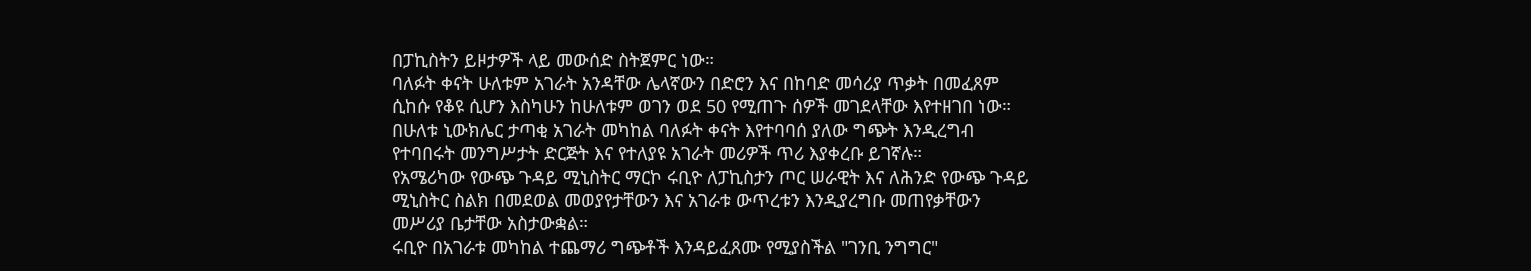በፓኪስትን ይዞታዎች ላይ መውሰድ ስትጀምር ነው።
ባለፉት ቀናት ሁለቱም አገራት አንዳቸው ሌላኛውን በድሮን እና በከባድ መሳሪያ ጥቃት በመፈጸም ሲከሱ የቆዩ ሲሆን እስካሁን ከሁለቱም ወገን ወደ 50 የሚጠጉ ሰዎች መገደላቸው እየተዘገበ ነው።
በሁለቱ ኒውክሌር ታጣቂ አገራት መካከል ባለፉት ቀናት እየተባባሰ ያለው ግጭት እንዲረግብ የተባበሩት መንግሥታት ድርጅት እና የተለያዩ አገራት መሪዎች ጥሪ እያቀረቡ ይገኛሉ።
የአሜሪካው የውጭ ጉዳይ ሚኒስትር ማርኮ ሩቢዮ ለፓኪስታን ጦር ሠራዊት እና ለሕንድ የውጭ ጉዳይ ሚኒስትር ስልክ በመደወል መወያየታቸውን እና አገራቱ ውጥረቱን እንዲያረግቡ መጠየቃቸውን መሥሪያ ቤታቸው አስታውቋል።
ሩቢዮ በአገራቱ መካከል ተጨማሪ ግጭቶች እንዳይፈጸሙ የሚያስችል "ገንቢ ንግግር"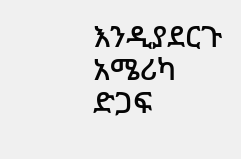እንዲያደርጉ አሜሪካ ድጋፍ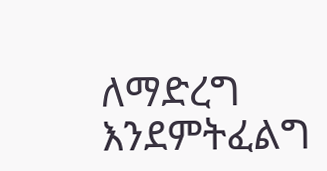ለማድረግ እንደምትፈልግ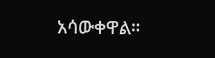አሳውቀዋል።